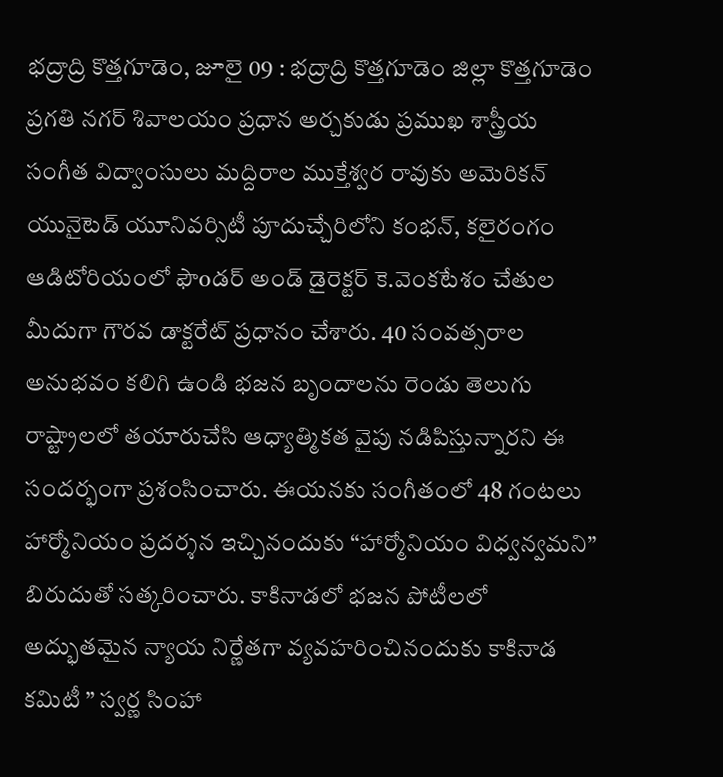భద్రాద్రి కొత్తగూడెం, జూలై 09 : భద్రాద్రి కొత్తగూడెం జిల్లా కొత్తగూడెం ప్రగతి నగర్ శివాలయం ప్రధాన అర్చకుడు ప్రముఖ శాస్త్రీయ సంగీత విద్వాంసులు మద్దిరాల ముక్తేశ్వర రావుకు అమెరికన్ యునైటెడ్ యూనివర్సిటీ పూదుచ్చేరిలోని కంభన్, కలైరంగం ఆడిటోరియంలో ఫౌoడర్ అండ్ డైరెక్టర్ కె.వెంకటేశం చేతుల మీదుగా గౌరవ డాక్టరేట్ ప్రధానం చేశారు. 40 సంవత్సరాల అనుభవం కలిగి ఉండి భజన బృందాలను రెండు తెలుగు రాష్ట్రాలలో తయారుచేసి ఆధ్యాత్మికత వైపు నడిపిస్తున్నారని ఈ సందర్భంగా ప్రశంసించారు. ఈయనకు సంగీతంలో 48 గంటలు హార్మోనియం ప్రదర్శన ఇచ్చినందుకు “హార్మోనియం విధ్వన్వమని” బిరుదుతో సత్కరించారు. కాకినాడలో భజన పోటీలలో అద్భుతమైన న్యాయ నిర్ణేతగా వ్యవహరించినందుకు కాకినాడ కమిటీ ” స్వర్ణ సింహా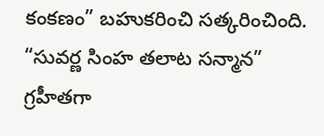కంకణం” బహుకరించి సత్కరించింది. “సువర్ణ సింహ తలాట సన్మాన” గ్రహీతగా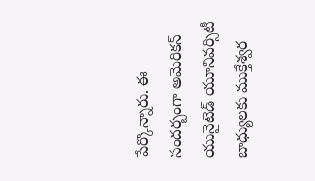పేర్కొన్నారు. ఈ సందర్బంగా అమెరికన్ యునైటెడ్ యూనివర్సిటీ బాధ్యులకు ముక్తేశ్వర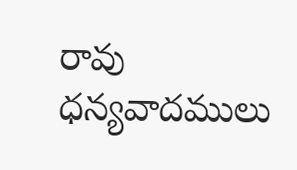రావు ధన్యవాదములు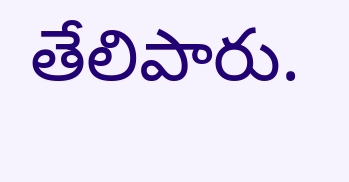తేలిపారు.